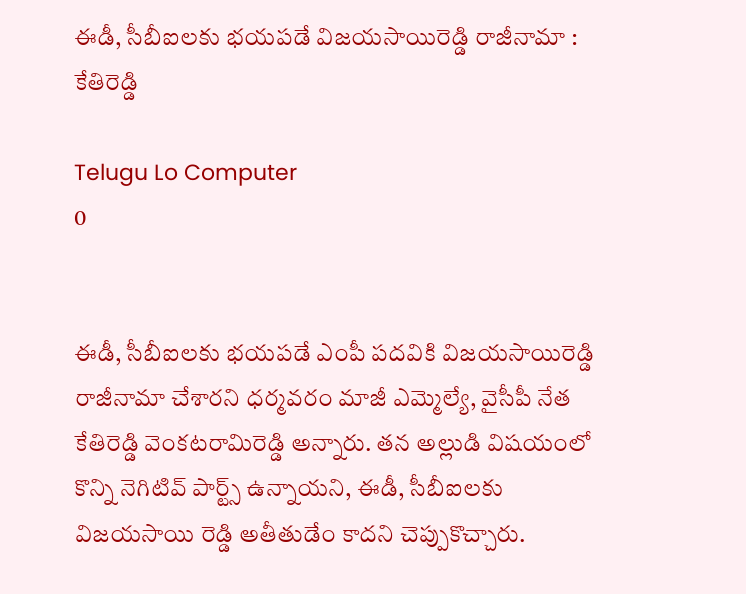ఈడీ, సీబీఐలకు భయపడే విజయసాయిరెడ్డి రాజీనామా : కేతిరెడ్డి

Telugu Lo Computer
0


ఈడీ, సీబీఐలకు భయపడే ఎంపీ పదవికి విజయసాయిరెడ్డి రాజీనామా చేశారని ధర్మవరం మాజీ ఎమ్మెల్యే, వైసీపీ నేత కేతిరెడ్డి వెంకటరామిరెడ్డి అన్నారు. తన అల్లుడి విషయంలో కొన్ని నెగిటివ్ పార్ట్స్ ఉన్నాయని, ఈడీ, సీబీఐలకు విజయసాయి రెడ్డి అతీతుడేం కాదని చెప్పుకొచ్చారు.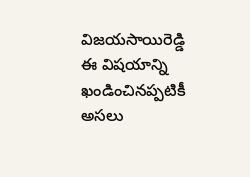విజయసాయిరెడ్డి ఈ విషయాన్ని ఖండించినప్పటికీ అసలు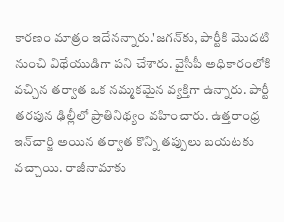కారణం మాత్రం ఇదేనన్నారు.'జగన్‌కు, పార్టీకి మొదటి నుంచి విథేయుడిగా పని చేశారు. వైసీపీ అధికారంలోకి వచ్చిన తర్వాత ఒక నమ్మకమైన వ్యక్తిగా ఉన్నారు. పార్టీ తరపున ఢిల్లీలో ప్రాతినిథ్యం వహించారు. ఉత్తరాంధ్ర ఇన్‌చార్జి అయిన తర్వాత కొన్ని తప్పులు బయటకు వచ్చాయి. రాజీనామాకు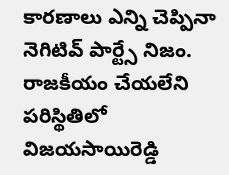కారణాలు ఎన్ని చెప్పినా నెగిటివ్ పార్ట్సే నిజం. రాజకీయం చేయలేని పరిస్థితిలో విజయసాయిరెడ్డి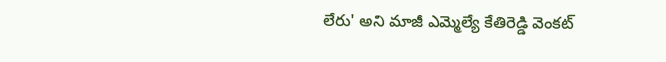లేరు' అని మాజీ ఎమ్మెల్యే కేతిరెడ్డి వెంకట్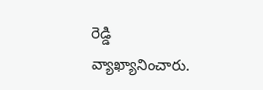రెడ్డి వ్యాఖ్యానించారు.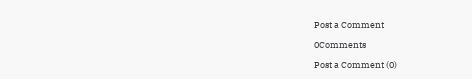Post a Comment

0Comments

Post a Comment (0)